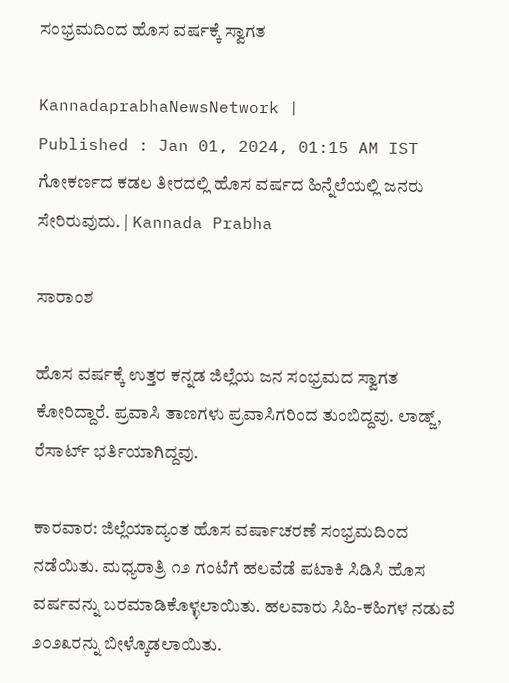ಸಂಭ್ರಮದಿಂದ ಹೊಸ ವರ್ಷಕ್ಕೆ ಸ್ವಾಗತ

KannadaprabhaNewsNetwork |
Published : Jan 01, 2024, 01:15 AM IST
ಗೋಕರ್ಣದ ಕಡಲ ತೀರದಲ್ಲಿ ಹೊಸ ವರ್ಷದ ಹಿನ್ನೆಲೆಯಲ್ಲಿ ಜನರು ಸೇರಿರುವುದು. | Kannada Prabha

ಸಾರಾಂಶ

ಹೊಸ ವರ್ಷಕ್ಕೆ ಉತ್ತರ ಕನ್ನಡ ಜಿಲ್ಲೆಯ ಜನ ಸಂಭ್ರಮದ ಸ್ವಾಗತ ಕೋರಿದ್ದಾರೆ. ಪ್ರವಾಸಿ ತಾಣಗಳು ಪ್ರವಾಸಿಗರಿಂದ ತುಂಬಿದ್ದವು. ಲಾಡ್ಜ್, ರೆಸಾರ್ಟ್ ಭರ್ತಿಯಾಗಿದ್ದವು.

ಕಾರವಾರ: ಜಿಲ್ಲೆಯಾದ್ಯಂತ ಹೊಸ ವರ್ಷಾಚರಣೆ ಸಂಭ್ರಮದಿಂದ ನಡೆಯಿತು. ಮಧ್ಯರಾತ್ರಿ ೧೨ ಗಂಟೆಗೆ ಹಲವೆಡೆ ಪಟಾಕಿ ಸಿಡಿಸಿ ಹೊಸ ವರ್ಷವನ್ನು ಬರಮಾಡಿಕೊಳ್ಳಲಾಯಿತು. ಹಲವಾರು ಸಿಹಿ-ಕಹಿಗಳ ನಡುವೆ ೨೦೨೩ರನ್ನು ಬೀಳ್ಕೊಡಲಾಯಿತು.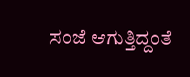ಸಂಜೆ ಆಗುತ್ತಿದ್ದಂತೆ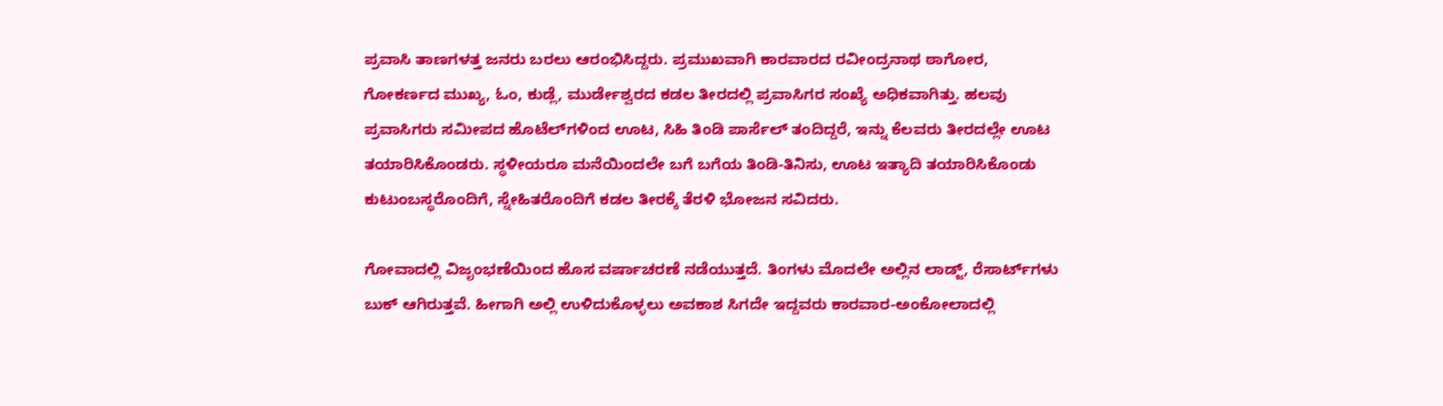ಪ್ರವಾಸಿ ತಾಣಗಳತ್ತ ಜನರು ಬರಲು ಆರಂಭಿಸಿದ್ದರು. ಪ್ರಮುಖವಾಗಿ ಕಾರವಾರದ ರವೀಂದ್ರನಾಥ ಠಾಗೋರ, ಗೋಕರ್ಣದ ಮುಖ್ಯ, ಓಂ, ಕುಡ್ಲೆ, ಮುರ್ಡೇಶ್ವರದ ಕಡಲ ತೀರದಲ್ಲಿ ಪ್ರವಾಸಿಗರ ಸಂಖ್ಯೆ ಅಧಿಕವಾಗಿತ್ತು. ಹಲವು ಪ್ರವಾಸಿಗರು ಸಮೀಪದ ಹೊಟೆಲ್‌ಗಳಿಂದ ಊಟ, ಸಿಹಿ ತಿಂಡಿ ಪಾರ್ಸೆಲ್ ತಂದಿದ್ದರೆ, ಇನ್ನು ಕೆಲವರು ತೀರದಲ್ಲೇ ಊಟ ತಯಾರಿಸಿಕೊಂಡರು. ಸ್ಥಳೀಯರೂ ಮನೆಯಿಂದಲೇ ಬಗೆ ಬಗೆಯ ತಿಂಡಿ-ತಿನಿಸು, ಊಟ ಇತ್ಯಾದಿ ತಯಾರಿಸಿಕೊಂಡು ಕುಟುಂಬಸ್ಥರೊಂದಿಗೆ, ಸ್ನೇಹಿತರೊಂದಿಗೆ ಕಡಲ ತೀರಕ್ಕೆ ತೆರಳಿ ಭೋಜನ ಸವಿದರು.

ಗೋವಾದಲ್ಲಿ ವಿಜೃಂಭಣೆಯಿಂದ ಹೊಸ ವರ್ಷಾಚರಣೆ ನಡೆಯುತ್ತದೆ. ತಿಂಗಳು ಮೊದಲೇ ಅಲ್ಲಿನ ಲಾಡ್ಜ್, ರೆಸಾರ್ಟ್‌ಗಳು ಬುಕ್ ಆಗಿರುತ್ತವೆ. ಹೀಗಾಗಿ ಅಲ್ಲಿ ಉಳಿದುಕೊಳ್ಳಲು ಅವಕಾಶ ಸಿಗದೇ ಇದ್ದವರು ಕಾರವಾರ-ಅಂಕೋಲಾದಲ್ಲಿ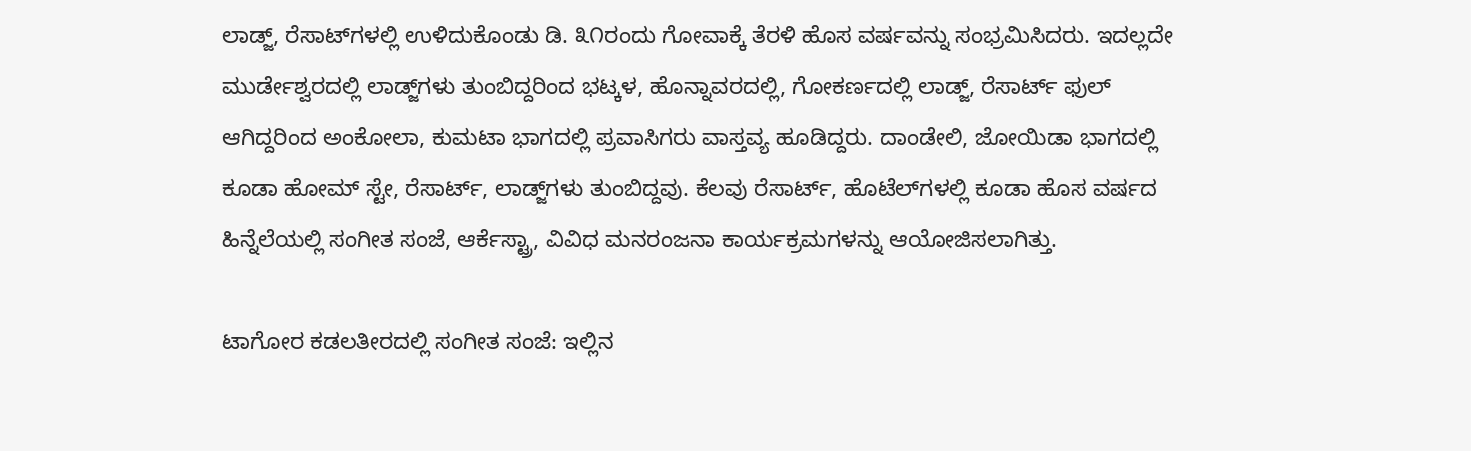ಲಾಡ್ಜ್, ರೆಸಾಟ್‌ಗಳಲ್ಲಿ ಉಳಿದುಕೊಂಡು ಡಿ. ೩೧ರಂದು ಗೋವಾಕ್ಕೆ ತೆರಳಿ ಹೊಸ ವರ್ಷವನ್ನು ಸಂಭ್ರಮಿಸಿದರು. ಇದಲ್ಲದೇ ಮುರ್ಡೇಶ್ವರದಲ್ಲಿ ಲಾಡ್ಜ್‌ಗಳು ತುಂಬಿದ್ದರಿಂದ ಭಟ್ಕಳ, ಹೊನ್ನಾವರದಲ್ಲಿ, ಗೋಕರ್ಣದಲ್ಲಿ ಲಾಡ್ಜ್, ರೆಸಾರ್ಟ್ ಫುಲ್ ಆಗಿದ್ದರಿಂದ ಅಂಕೋಲಾ, ಕುಮಟಾ ಭಾಗದಲ್ಲಿ ಪ್ರವಾಸಿಗರು ವಾಸ್ತವ್ಯ ಹೂಡಿದ್ದರು. ದಾಂಡೇಲಿ, ಜೋಯಿಡಾ ಭಾಗದಲ್ಲಿ ಕೂಡಾ ಹೋಮ್ ಸ್ಟೇ, ರೆಸಾರ್ಟ್, ಲಾಡ್ಜ್‌ಗಳು ತುಂಬಿದ್ದವು. ಕೆಲವು ರೆಸಾರ್ಟ್, ಹೊಟೆಲ್‌ಗಳಲ್ಲಿ ಕೂಡಾ ಹೊಸ ವರ್ಷದ ಹಿನ್ನೆಲೆಯಲ್ಲಿ ಸಂಗೀತ ಸಂಜೆ, ಆರ್ಕೆಸ್ಟ್ರಾ, ವಿವಿಧ ಮನರಂಜನಾ ಕಾರ್ಯಕ್ರಮಗಳನ್ನು ಆಯೋಜಿಸಲಾಗಿತ್ತು.

ಟಾಗೋರ ಕಡಲತೀರದಲ್ಲಿ ಸಂಗೀತ ಸಂಜೆ: ಇಲ್ಲಿನ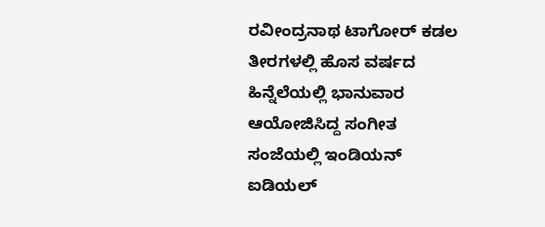ರವೀಂದ್ರನಾಥ ಟಾಗೋರ್ ಕಡಲ ತೀರಗಳಲ್ಲಿ ಹೊಸ ವರ್ಷದ ಹಿನ್ನೆಲೆಯಲ್ಲಿ ಭಾನುವಾರ ಆಯೋಜಿಸಿದ್ದ ಸಂಗೀತ ಸಂಜೆಯಲ್ಲಿ ಇಂಡಿಯನ್ ಐಡಿಯಲ್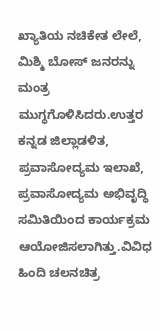ಖ್ಯಾತಿಯ ನಚಿಕೇತ ಲೇಲೆ, ಮಿಶ್ಮಿ ಬೋಸ್ ಜನರನ್ನು ಮಂತ್ರ ಮುಗ್ಧಗೊಳಿಸಿದರು.ಉತ್ತರ ಕನ್ನಡ ಜಿಲ್ಲಾಡಳಿತ, ಪ್ರವಾಸೋದ್ಯಮ ಇಲಾಖೆ, ಪ್ರವಾಸೋದ್ಯಮ ಅಭಿವೃದ್ಧಿ ಸಮಿತಿಯಿಂದ ಕಾರ್ಯಕ್ರಮ ಆಯೋಜಿಸಲಾಗಿತ್ತು.ವಿವಿಧ ಹಿಂದಿ ಚಲನಚಿತ್ರ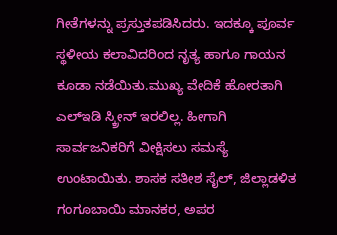ಗೀತೆಗಳನ್ನು ಪ್ರಸ್ತುತಪಡಿಸಿದರು. ಇದಕ್ಕೂ ಪೂರ್ವ ಸ್ಥಳೀಯ ಕಲಾವಿದರಿಂದ ನೃತ್ಯ ಹಾಗೂ ಗಾಯನ ಕೂಡಾ ನಡೆಯಿತು.ಮುಖ್ಯ ವೇದಿಕೆ ಹೋರತಾಗಿ ಎಲ್‌ಇಡಿ ಸ್ಕ್ರೀನ್ ಇರಲಿಲ್ಲ. ಹೀಗಾಗಿ ಸಾರ್ವಜನಿಕರಿಗೆ ವೀಕ್ಷಿಸಲು ಸಮಸ್ಯೆ ಉಂಟಾಯಿತು. ಶಾಸಕ ಸತೀಶ‌ ಸೈಲ್, ಜಿಲ್ಲಾಡಳಿತ ಗಂಗೂಬಾಯಿ ಮಾನಕರ, ಅಪರ‌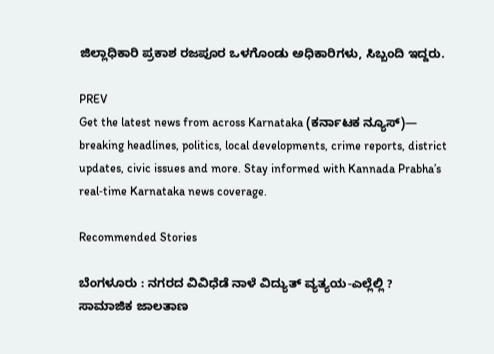ಜಿಲ್ಲಾಧಿಕಾರಿ ಪ್ರಕಾಶ ರಜಪೂರ ಒಳಗೊಂಡು ಅಧಿಕಾರಿಗಳು, ಸಿಬ್ಬಂದಿ ಇದ್ದರು.

PREV
Get the latest news from across Karnataka (ಕರ್ನಾಟಕ ನ್ಯೂಸ್)— breaking headlines, politics, local developments, crime reports, district updates, civic issues and more. Stay informed with Kannada Prabha’s real‑time Karnataka news coverage.

Recommended Stories

ಬೆಂಗಳೂರು : ನಗರದ ವಿವಿಧೆಡೆ ನಾಳೆ ವಿದ್ಯುತ್ ವ್ಯತ್ಯಯ-ಎಲ್ಲೆಲ್ಲಿ ?
ಸಾಮಾಜಿಕ ಜಾಲತಾಣ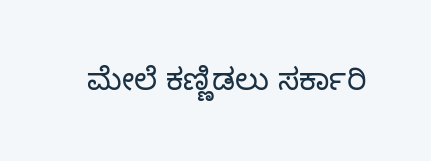ಮೇಲೆ ಕಣ್ಣಿಡಲು ಸರ್ಕಾರಿ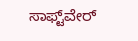ಸಾಫ್ಟ್‌ವೇರ್‌